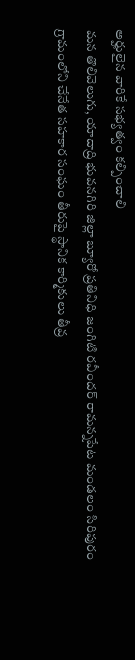అర్హులైన వారికే సభ్యత్వం కల్పించాలి
మన తొలివెలుగు, యాదాద్రి భువనగిరి జిల్లా బ్యూరో ప్రతినిధి జంగిటి రవీందర్ రామన్నపేట మండలం సిరిపురం గ్రామంలోని చేనేత సహకార సంఘం తీరుపై స్థానిక కార్మికులు తీవ్ర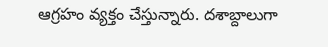ఆగ్రహం వ్యక్తం చేస్తున్నారు. దశాబ్దాలుగా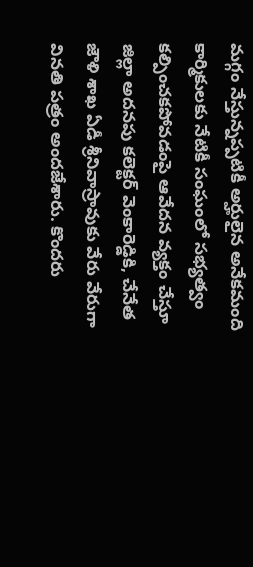మగ్గం నేస్తున్నప్పటికీ అర్హులైన అనేకమంది కార్మికులకు నేటికీ సంఘంలో సభ్యత్వం కల్పించకపోవడంపై ఆవేదన వ్యక్తం చేస్తూ జిల్లా అదనపు కలెక్టర్ వెంకారెడ్డికి, చేనేత జౌళి శాఖ ఏడీ శ్రీనివాస్రావుకు వేరు వేరుగా వినతి పత్రం అందజేశారు. కొందరు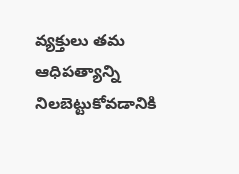వ్యక్తులు తమ ఆధిపత్యాన్ని నిలబెట్టుకోవడానికి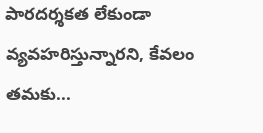పారదర్శకత లేకుండా వ్యవహరిస్తున్నారని, కేవలం తమకు...